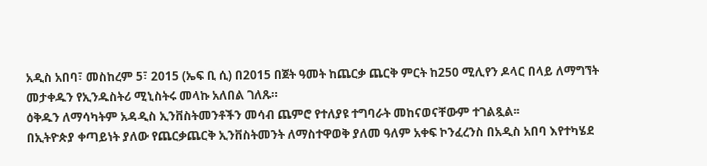አዲስ አበባ፣ መስከረም 5፣ 2015 (ኤፍ ቢ ሲ) በ2015 በጀት ዓመት ከጨርቃ ጨርቅ ምርት ከ250 ሚሊየን ዶላር በላይ ለማግኘት መታቀዱን የኢንዱስትሪ ሚኒስትሩ መላኩ አለበል ገለጹ።
ዕቅዱን ለማሳካትም አዳዲስ ኢንቨስትመንቶችን መሳብ ጨምሮ የተለያዩ ተግባራት መከናወናቸውም ተገልጿል፡፡
በኢትዮጵያ ቀጣይነት ያለው የጨርቃጨርቅ ኢንቨስትመንት ለማስተዋወቅ ያለመ ዓለም አቀፍ ኮንፈረንስ በአዲስ አበባ እየተካሄደ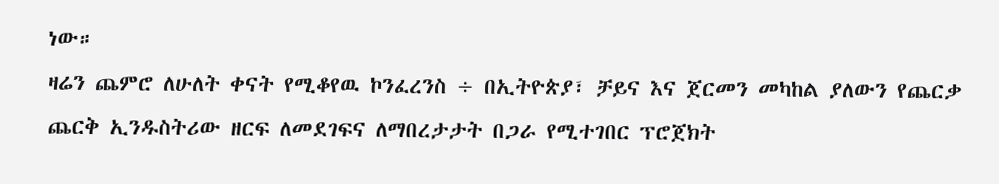ነው።
ዛሬን ጨምሮ ለሁለት ቀናት የሚቆየዉ ኮንፈረንስ ÷ በኢትዮጵያ፣ ቻይና እና ጀርመን መካከል ያለውን የጨርቃ ጨርቅ ኢንዱስትሪው ዘርፍ ለመደገፍና ለማበረታታት በጋራ የሚተገበር ፕሮጀክት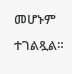መሆኑም ተገልጿል።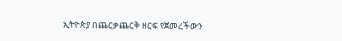ኢትዮጵያ በጨርቃጨርቅ ዘርፍ የጀመረችውን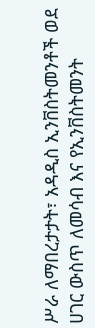ሥራ ለማበረታታት፣ አዳዲስ ኢንቨስትመንቶች ወደ ሀገር ውስጥ ለመሳብ እና የኢንቨስትመንት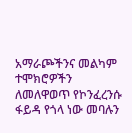አማራጮችንና መልካም ተሞክሮዎችን ለመለዋወጥ የኮንፈረንሱ ፋይዳ የጎላ ነው መባሉን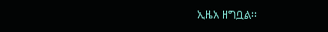ኢዜአ ዘግቧል፡፡